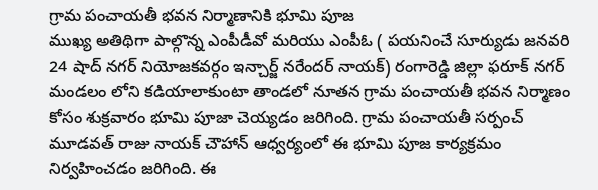గ్రామ పంచాయతీ భవన నిర్మాణానికి భూమి పూజ
ముఖ్య అతిథిగా పాల్గొన్న ఎంపీడీవో మరియు ఎంపీఓ ( పయనించే సూర్యుడు జనవరి 24 షాద్ నగర్ నియోజకవర్గం ఇన్చార్జ్ నరేందర్ నాయక్) రంగారెడ్డి జిల్లా ఫరూక్ నగర్ మండలం లోని కడియాలాకుంటా తాండలో నూతన గ్రామ పంచాయతీ భవన నిర్మాణం కోసం శుక్రవారం భూమి పూజా చెయ్యడం జరిగింది. గ్రామ పంచాయతీ సర్పంచ్ మూడవత్ రాజు నాయక్ చౌహాన్ ఆధ్వర్యంలో ఈ భూమి పూజ కార్యక్రమం నిర్వహించడం జరిగింది. ఈ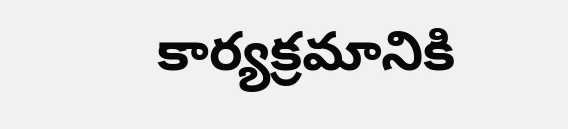కార్యక్రమానికి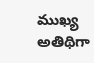ముఖ్య అతిథిగా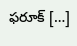ఫరూక్ […]